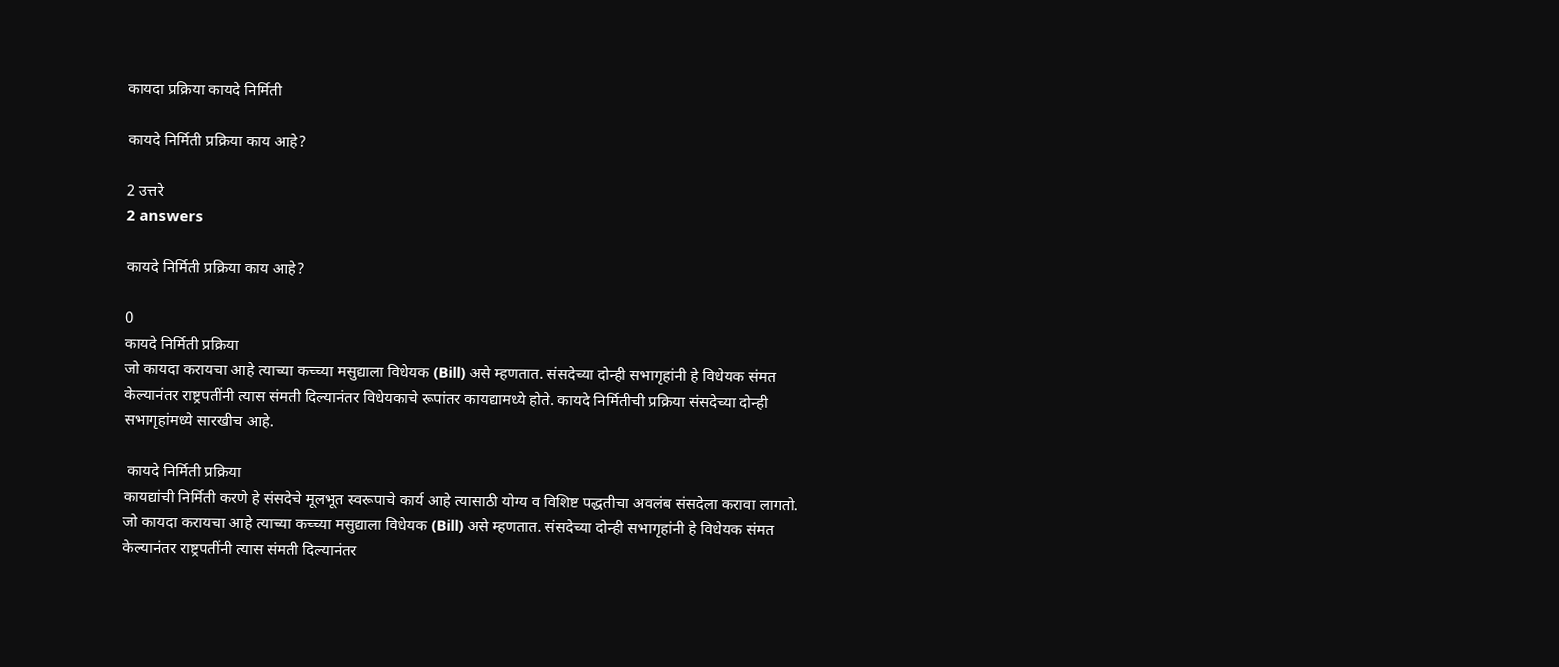कायदा प्रक्रिया कायदे निर्मिती

कायदे निर्मिती प्रक्रिया काय आहे?

2 उत्तरे
2 answers

कायदे निर्मिती प्रक्रिया काय आहे?

0
कायदे निर्मिती प्रक्रिया
जो कायदा करायचा आहे त्याच्या कच्च्या मसुद्याला विधेयक (Bill) असे म्हणतात. संसदेच्या दोन्ही सभागृहांनी हे विधेयक संमत केल्यानंतर राष्ट्रपतींनी त्यास संमती दिल्यानंतर विधेयकाचे रूपांतर कायद्यामध्ये होते. कायदे निर्मितीची प्रक्रिया संसदेच्या दोन्ही सभागृहांमध्ये सारखीच आहे.

 कायदे निर्मिती प्रक्रिया
कायद्यांची निर्मिती करणे हे संसदेचे मूलभूत स्वरूपाचे कार्य आहे त्यासाठी योग्य व विशिष्ट पद्धतीचा अवलंब संसदेला करावा लागतो. जो कायदा करायचा आहे त्याच्या कच्च्या मसुद्याला विधेयक (Bill) असे म्हणतात. संसदेच्या दोन्ही सभागृहांनी हे विधेयक संमत केल्यानंतर राष्ट्रपतींनी त्यास संमती दिल्यानंतर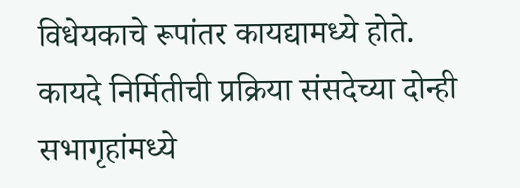विधेयकाचे रूपांतर कायद्यामध्ये होते. कायदे निर्मितीची प्रक्रिया संसदेच्या दोन्ही सभागृहांमध्ये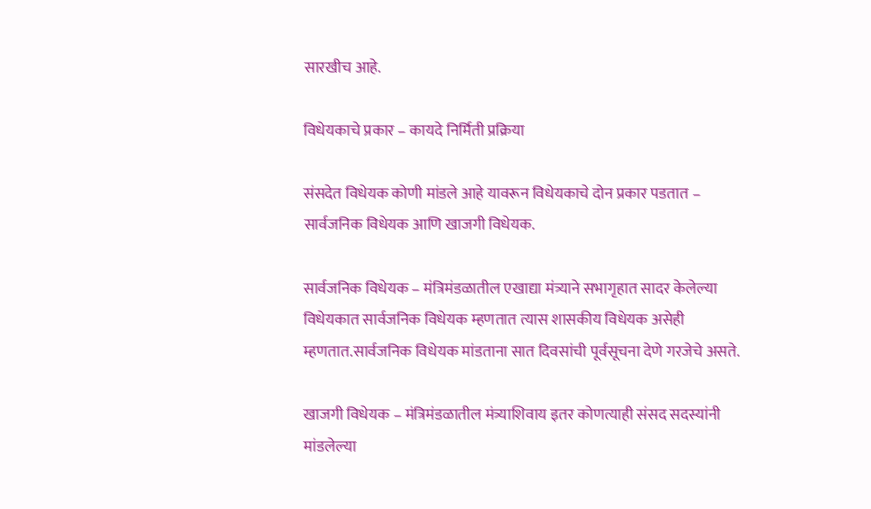सारखीच आहे.

विधेयकाचे प्रकार – कायदे निर्मिती प्रक्रिया

संसदेत विधेयक कोणी मांडले आहे यावरून विधेयकाचे दोन प्रकार पडतात – सार्वजनिक विधेयक आणि खाजगी विधेयक.

सार्वजनिक विधेयक – मंत्रिमंडळातील एखाद्या मंत्र्याने सभागृहात सादर केलेल्या विधेयकात सार्वजनिक विधेयक म्हणतात त्यास शासकीय विधेयक असेही म्हणतात.सार्वजनिक विधेयक मांडताना सात दिवसांची पूर्वसूचना देणे गरजेचे असते.

खाजगी विधेयक – मंत्रिमंडळातील मंत्र्याशिवाय इतर कोणत्याही संसद सदस्यांनी मांडलेल्या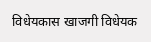विधेयकास खाजगी विधेयक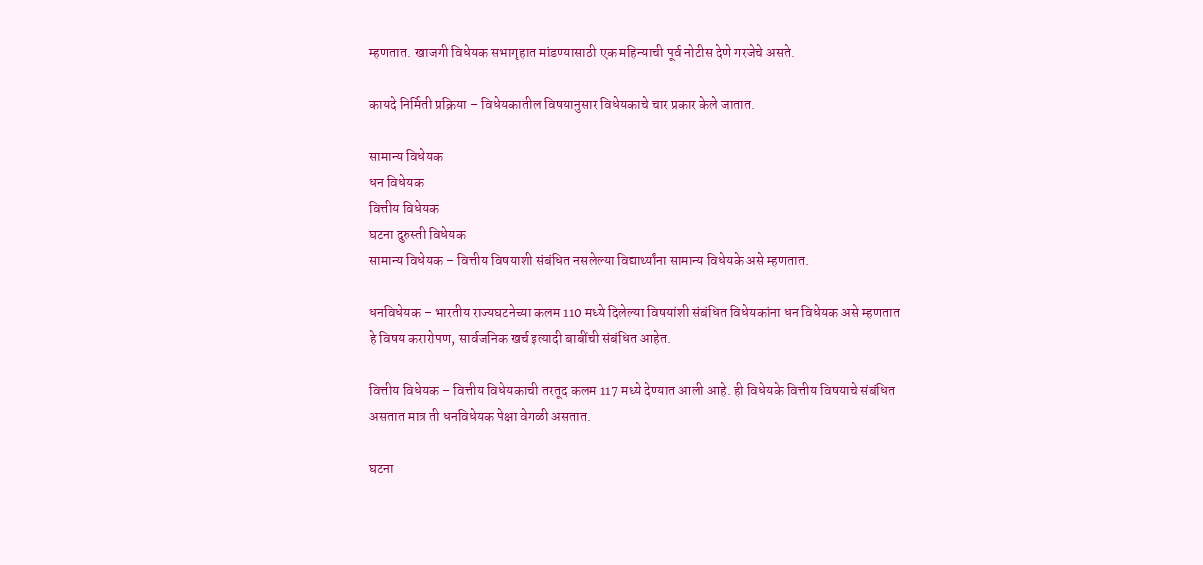म्हणतात. खाजगी विधेयक सभागृहात मांडण्यासाठी एक महिन्याची पूर्व नोटीस देणे गरजेचे असते.

कायदे निर्मिती प्रक्रिया – विधेयकातील विषयानुसार विधेयकाचे चार प्रकार केले जातात.

सामान्य विधेयक
धन विधेयक
वित्तीय विधेयक
घटना दुरुस्ती विधेयक
सामान्य विधेयक – वित्तीय विषयाशी संबंधित नसलेल्या विद्यार्थ्यांना सामान्य विधेयके असे म्हणतात.

धनविधेयक – भारतीय राज्यघटनेच्या कलम 110 मध्ये दिलेल्या विषयांशी संबंधित विधेयकांना धन विधेयक असे म्हणतात हे विषय करारोपण, सार्वजनिक खर्च इत्यादी बाबींची संबंधित आहेत.

वित्तीय विधेयक – वित्तीय विधेयकाची तरतूद कलम 117 मध्ये देण्यात आली आहे. ही विधेयके वित्तीय विषयाचे संबंधित असतात मात्र ती धनविधेयक पेक्षा वेगळी असतात.

घटना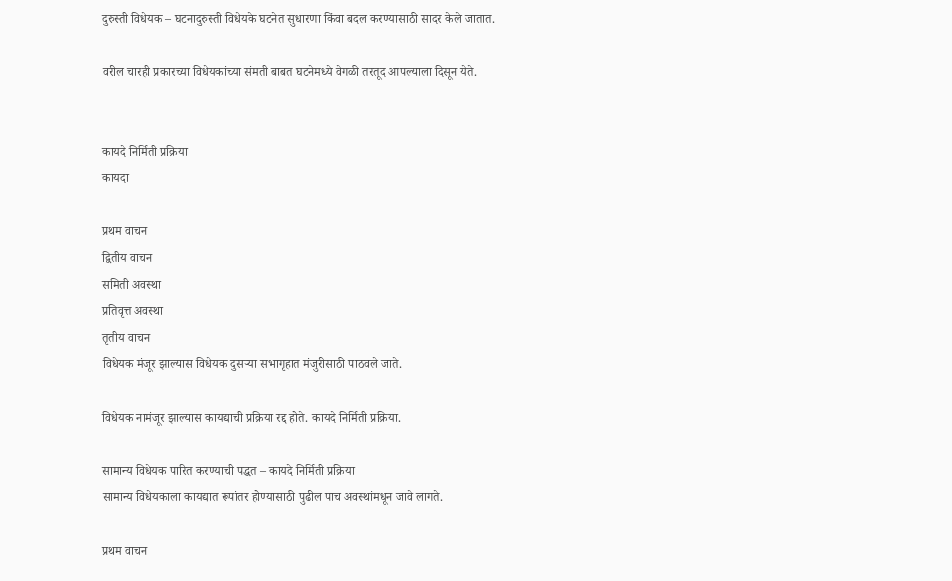दुरुस्ती विधेयक – घटनादुरुस्ती विधेयके घटनेत सुधारणा किंवा बदल करण्यासाठी सादर केले जातात.

वरील चारही प्रकारच्या विधेयकांच्या संमती बाबत घटनेमध्ये वेगळी तरतूद आपल्याला दिसून येते.


कायदे निर्मिती प्रक्रिया
कायदा

प्रथम वाचन
द्वितीय वाचन
समिती अवस्था
प्रतिवृत्त अवस्था
तृतीय वाचन
विधेयक मंजूर झाल्यास विधेयक दुसऱ्या सभागृहात मंजुरीसाठी पाठवले जाते.

विधेयक नामंजूर झाल्यास कायद्याची प्रक्रिया रद्द होते. कायदे निर्मिती प्रक्रिया.

सामान्य विधेयक पारित करण्याची पद्धत – कायदे निर्मिती प्रक्रिया
सामान्य विधेयकाला कायद्यात रूपांतर होण्यासाठी पुढील पाच अवस्थांमधून जावे लागते.

प्रथम वाचन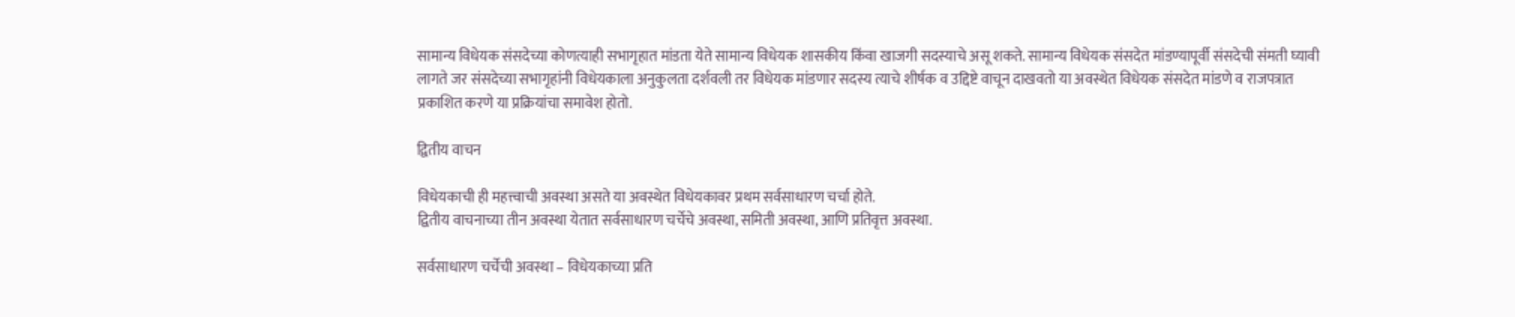सामान्य विधेयक संसदेच्या कोणत्याही सभागृहात मांडता येते सामान्य विधेयक शासकीय किंवा खाजगी सदस्याचे असू शकते. सामान्य विधेयक संसदेत मांडण्यापूर्वी संसदेची संमती घ्यावी लागते जर संसदेच्या सभागृहांनी विधेयकाला अनुकुलता दर्शवली तर विधेयक मांडणार सदस्य त्याचे शीर्षक व उद्दिष्टे वाचून दाखवतो या अवस्थेत विधेयक संसदेत मांडणे व राजपत्रात प्रकाशित करणे या प्रक्रियांचा समावेश होतो.

द्वितीय वाचन

विधेयकाची ही महत्त्वाची अवस्था असते या अवस्थेत विधेयकावर प्रथम सर्वसाधारण चर्चा होते.
द्वितीय वाचनाच्या तीन अवस्था येतात सर्वसाधारण चर्चेचे अवस्था, समिती अवस्था, आणि प्रतिवृत्त अवस्था.

सर्वसाधारण चर्चेची अवस्था – विधेयकाच्या प्रति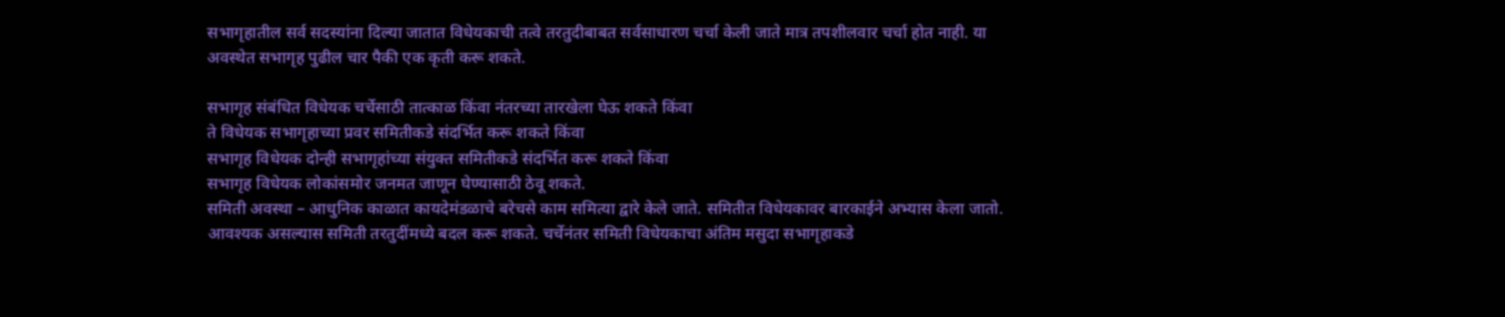सभागृहातील सर्व सदस्यांना दिल्या जातात विधेयकाची तत्वे तरतुदीबाबत सर्वसाधारण चर्चा केली जाते मात्र तपशीलवार चर्चा होत नाही. या अवस्थेत सभागृह पुढील चार पैकी एक कृती करू शकते.

सभागृह संबंधित विधेयक चर्चेसाठी तात्काळ किंवा नंतरच्या तारखेला घेऊ शकते किंवा
ते विधेयक सभागृहाच्या प्रवर समितीकडे संदर्भित करू शकते किंवा
सभागृह विधेयक दोन्ही सभागृहांच्या संयुक्त समितीकडे संदर्भित करू शकते किंवा
सभागृह विधेयक लोकांसमोर जनमत जाणून घेण्यासाठी ठेवू शकते.
समिती अवस्था – आधुनिक काळात कायदेमंडळाचे बरेचसे काम समित्या द्वारे केले जाते. समितीत विधेयकावर बारकाईने अभ्यास केला जातो. आवश्यक असल्यास समिती तरतुदींमध्ये बदल करू शकते. चर्चेनंतर समिती विधेयकाचा अंतिम मसुदा सभागृहाकडे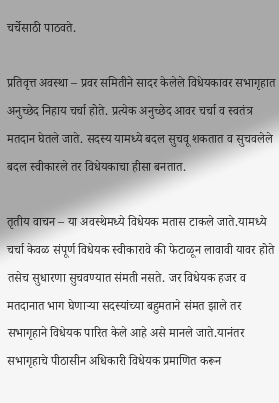चर्चेसाठी पाठवते.

प्रतिवृत्त अवस्था – प्रवर समितीने सादर केलेले विधेयकावर सभागृहात अनुच्छेद निहाय चर्चा होते. प्रत्येक अनुच्छेद आवर चर्चा व स्वतंत्र मतदान घेतले जाते. सदस्य यामध्ये बदल सुचवू शकतात व सुचवलेले बदल स्वीकारले तर विधेयकाचा हीसा बनतात.

तृतीय वाचन – या अवस्थेमध्ये विधेयक मतास टाकले जाते.यामध्ये चर्चा केवळ संपूर्ण विधेयक स्वीकारावे की फेटाळून लावावी यावर होते तसेच सुधारणा सुचवण्यात संमती नसते. जर विधेयक हजर व मतदानात भाग घेणाऱ्या सदस्यांच्या बहुमताने संमत झाले तर सभागृहाने विधेयक पारित केले आहे असे मानले जाते.यानंतर सभागृहाचे पीठासीन अधिकारी विधेयक प्रमाणित करून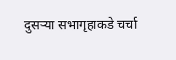दुसऱ्या सभागृहाकडे चर्चा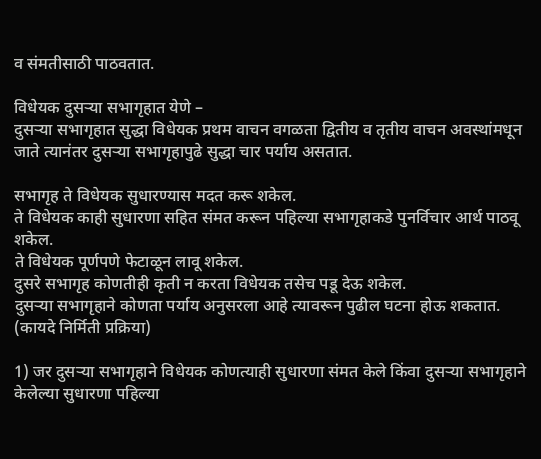व संमतीसाठी पाठवतात.

विधेयक दुसऱ्या सभागृहात येणे –
दुसर्‍या सभागृहात सुद्धा विधेयक प्रथम वाचन वगळता द्वितीय व तृतीय वाचन अवस्थांमधून जाते त्यानंतर दुसऱ्या सभागृहापुढे सुद्धा चार पर्याय असतात.

सभागृह ते विधेयक सुधारण्यास मदत करू शकेल.
ते विधेयक काही सुधारणा सहित संमत करून पहिल्या सभागृहाकडे पुनर्विचार आर्थ पाठवू शकेल.
ते विधेयक पूर्णपणे फेटाळून लावू शकेल.
दुसरे सभागृह कोणतीही कृती न करता विधेयक तसेच पडू देऊ शकेल.
दुसऱ्या सभागृहाने कोणता पर्याय अनुसरला आहे त्यावरून पुढील घटना होऊ शकतात. (कायदे निर्मिती प्रक्रिया)

1) जर दुसऱ्या सभागृहाने विधेयक कोणत्याही सुधारणा संमत केले किंवा दुसऱ्या सभागृहाने केलेल्या सुधारणा पहिल्या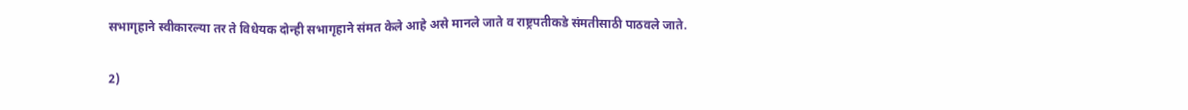सभागृहाने स्वीकारल्या तर ते विधेयक दोन्ही सभागृहाने संमत केले आहे असे मानले जाते व राष्ट्रपतीकडे संमतीसाठी पाठवले जाते.

2)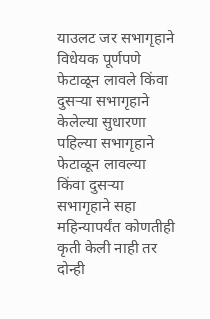याउलट जर सभागृहाने विधेयक पूर्णपणे फेटाळून लावले किंवा दुसऱ्या सभागृहाने केलेल्या सुधारणा पहिल्या सभागृहाने फेटाळून लावल्या किंवा दुसऱ्या सभागृहाने सहा महिन्यापर्यंत कोणतीही कृती केली नाही तर दोन्ही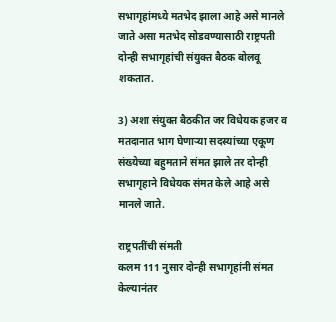सभागृहांमध्ये मतभेद झाला आहे असे मानले जाते असा मतभेद सोडवण्यासाठी राष्ट्रपती दोन्ही सभागृहांची संयुक्त बैठक बोलवू शकतात.

3) अशा संयुक्त बैठकीत जर विधेयक हजर व मतदानात भाग घेणाऱ्या सदस्यांच्या एकूण संख्येच्या बहुमताने संमत झाले तर दोन्ही सभागृहाने विधेयक संमत केले आहे असे मानले जाते.

राष्ट्रपतींची संमती
कलम 111 नुसार दोन्ही सभागृहांनी संमत केल्यानंतर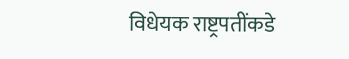विधेयक राष्ट्रपतींकडे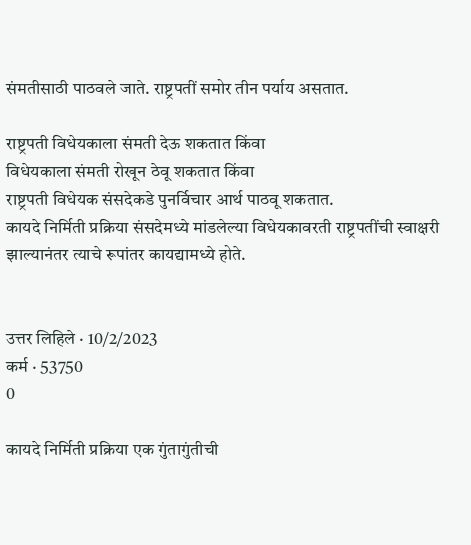संमतीसाठी पाठवले जाते. राष्ट्रपतीं समोर तीन पर्याय असतात.

राष्ट्रपती विधेयकाला संमती देऊ शकतात किंवा
विधेयकाला संमती रोखून ठेवू शकतात किंवा
राष्ट्रपती विधेयक संसदेकडे पुनर्विचार आर्थ पाठवू शकतात.
कायदे निर्मिती प्रक्रिया संसदेमध्ये मांडलेल्या विधेयकावरती राष्ट्रपतींची स्वाक्षरी झाल्यानंतर त्याचे रूपांतर कायद्यामध्ये होते.


उत्तर लिहिले · 10/2/2023
कर्म · 53750
0

कायदे निर्मिती प्रक्रिया एक गुंतागुंतीची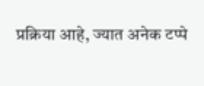प्रक्रिया आहे, ज्यात अनेक टप्पे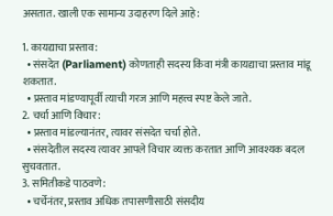असतात. खाली एक सामान्य उदाहरण दिले आहे:

1. कायद्याचा प्रस्ताव:
  • संसदेत (Parliament) कोणताही सदस्य किंवा मंत्री कायद्याचा प्रस्ताव मांडू शकतात.
  • प्रस्ताव मांडण्यापूर्वी त्याची गरज आणि महत्त्व स्पष्ट केले जाते.
2. चर्चा आणि विचार:
  • प्रस्ताव मांडल्यानंतर, त्यावर संसदेत चर्चा होते.
  • संसदेतील सदस्य त्यावर आपले विचार व्यक्त करतात आणि आवश्यक बदल सुचवतात.
3. समितीकडे पाठवणे:
  • चर्चेनंतर, प्रस्ताव अधिक तपासणीसाठी संसदीय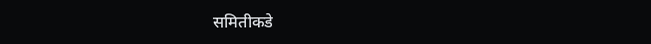समितीकडे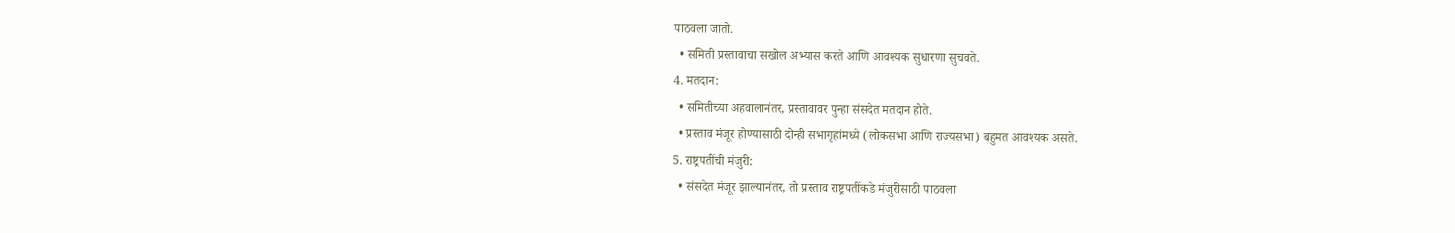पाठवला जातो.
  • समिती प्रस्तावाचा सखोल अभ्यास करते आणि आवश्यक सुधारणा सुचवते.
4. मतदान:
  • समितीच्या अहवालानंतर, प्रस्तावावर पुन्हा संसदेत मतदान होते.
  • प्रस्ताव मंजूर होण्यासाठी दोन्ही सभागृहांमध्ये (लोकसभा आणि राज्यसभा) बहुमत आवश्यक असते.
5. राष्ट्रपतींची मंजुरी:
  • संसदेत मंजूर झाल्यानंतर, तो प्रस्ताव राष्ट्रपतींकडे मंजुरीसाठी पाठवला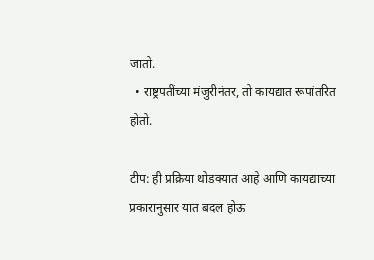जातो.
  • राष्ट्रपतींच्या मंजुरीनंतर, तो कायद्यात रूपांतरित होतो.

टीप: ही प्रक्रिया थोडक्यात आहे आणि कायद्याच्या प्रकारानुसार यात बदल होऊ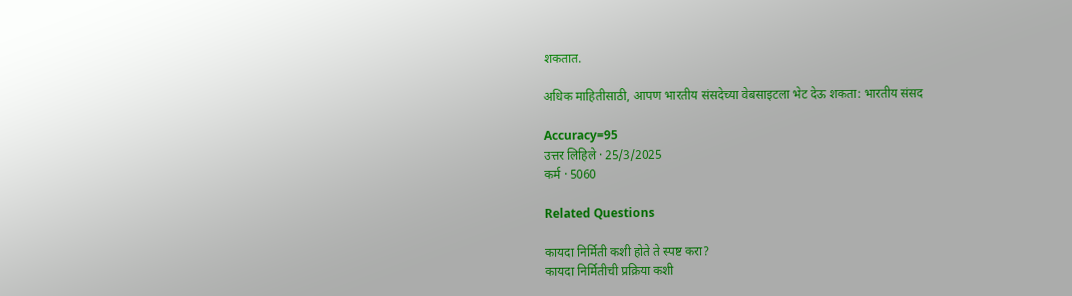शकतात.

अधिक माहितीसाठी, आपण भारतीय संसदेच्या वेबसाइटला भेट देऊ शकता: भारतीय संसद

Accuracy=95
उत्तर लिहिले · 25/3/2025
कर्म · 5060

Related Questions

कायदा निर्मिती कशी होते ते स्पष्ट करा?
कायदा निर्मितीची प्रक्रिया कशी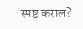स्पष्ट कराल?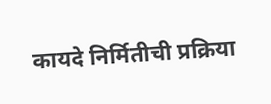कायदे निर्मितीची प्रक्रिया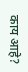काय आहे?